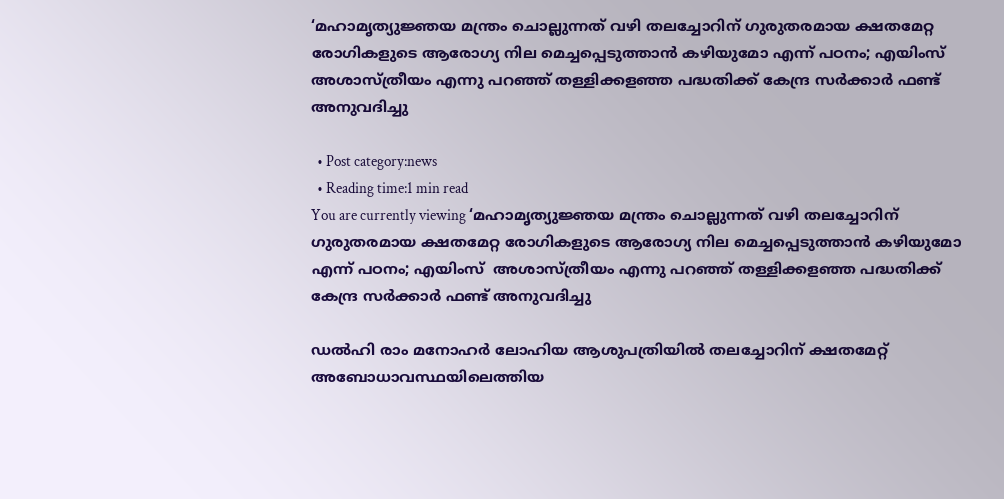‘മഹാമൃത്യുജ്ഞയ മന്ത്രം ചൊല്ലുന്നത് വഴി തലച്ചോറിന് ഗുരുതരമായ ക്ഷതമേറ്റ രോഗികളുടെ ആരോഗ്യ നില മെച്ചപ്പെടുത്താൻ കഴിയുമോ എന്ന് പഠനം; എയിംസ് അശാസ്ത്രീയം എന്നു പറഞ്ഞ് തള്ളിക്കളഞ്ഞ പദ്ധതിക്ക് കേന്ദ്ര സര്‍ക്കാര്‍ ഫണ്ട് അനുവദിച്ചു

  • Post category:news
  • Reading time:1 min read
You are currently viewing ‘മഹാമൃത്യുജ്ഞയ മന്ത്രം ചൊല്ലുന്നത് വഴി തലച്ചോറിന് ഗുരുതരമായ ക്ഷതമേറ്റ രോഗികളുടെ ആരോഗ്യ നില മെച്ചപ്പെടുത്താൻ കഴിയുമോ എന്ന് പഠനം; എയിംസ്  അശാസ്ത്രീയം എന്നു പറഞ്ഞ് തള്ളിക്കളഞ്ഞ പദ്ധതിക്ക് കേന്ദ്ര സര്‍ക്കാര്‍ ഫണ്ട് അനുവദിച്ചു

ഡല്‍ഹി രാം മനോഹര്‍ ലോഹിയ ആശുപത്രിയില്‍ തലച്ചോറിന് ക്ഷതമേറ്റ് അബോധാവസ്ഥയിലെത്തിയ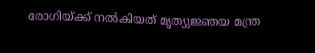രോഗിയ്ക്ക് നല്‍കിയത് മൃത്യുജ്ഞയ മന്ത്ര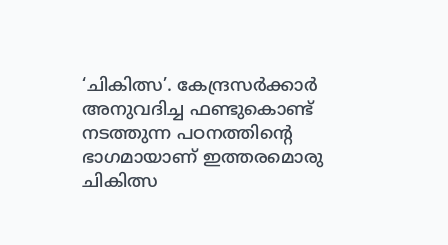‘ചികിത്സ’. കേന്ദ്രസര്‍ക്കാര്‍ അനുവദിച്ച ഫണ്ടുകൊണ്ട് നടത്തുന്ന പഠനത്തിന്‍റെ ഭാഗമായാണ് ഇത്തരമൊരു ചികിത്സ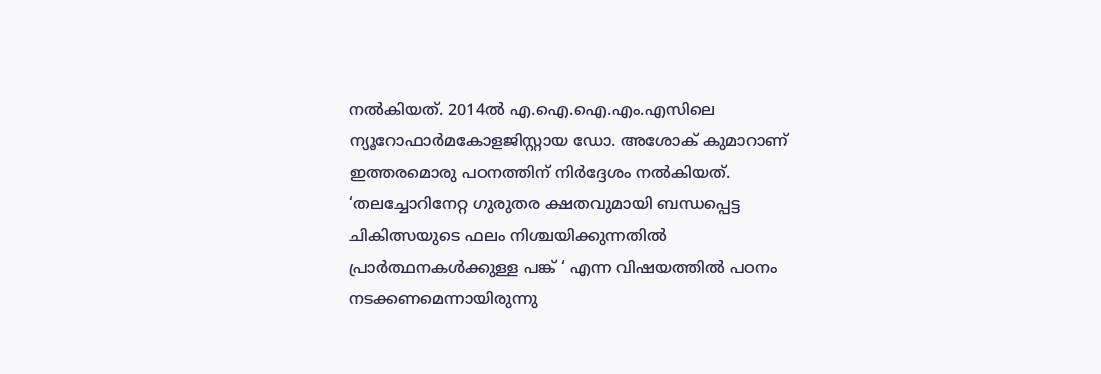നല്‍കിയത്. 2014ല്‍ എ.ഐ.ഐ.എം.എസിലെ ന്യൂറോഫാര്‍മകോളജിസ്റ്റായ ഡോ. അശോക് കുമാറാണ് ഇത്തരമൊരു പഠനത്തിന് നിര്‍ദ്ദേശം നല്‍കിയത്. ‘തലച്ചോറിനേറ്റ ഗുരുതര ക്ഷതവുമായി ബന്ധപ്പെട്ട ചികിത്സയുടെ ഫലം നിശ്ചയിക്കുന്നതില്‍ പ്രാര്‍ത്ഥനകള്‍ക്കുള്ള പങ്ക് ‘ എന്ന വിഷയത്തില്‍ പഠനം നടക്കണമെന്നായിരുന്നു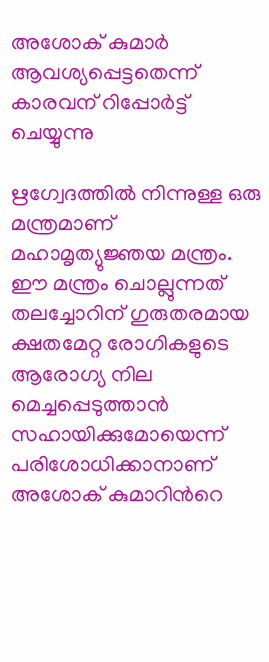അശോക് കുമാര്‍ ആവശ്യപ്പെട്ടതെന്ന് കാരവന് റിപ്പോര്‍ട്ട് ചെയ്യുന്നു

ഋഗ്വേദത്തില്‍ നിന്നുള്ള ഒരു മന്ത്രമാണ് മഹാമൃത്യുജ്ഞയ മന്ത്രം. ഈ മന്ത്രം ചൊല്ലുന്നത് തലച്ചോറിന് ഗുരുതരമായ ക്ഷതമേറ്റ രോഗികളുടെ ആരോഗ്യ നില മെച്ചപ്പെടുത്താന്‍ സഹായിക്കുമോയെന്ന് പരിശോധിക്കാനാണ് അശോക് കുമാറിന്‍റെ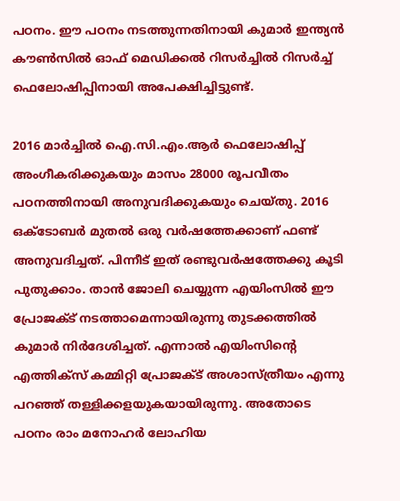പഠനം. ഈ പഠനം നടത്തുന്നതിനായി കുമാര്‍ ഇന്ത്യന്‍ കൗണ്‍സില്‍ ഓഫ് മെഡിക്കല്‍ റിസര്‍ച്ചില്‍ റിസര്‍ച്ച് ഫെലോഷിപ്പിനായി അപേക്ഷിച്ചിട്ടുണ്ട്.

2016 മാര്‍ച്ചില്‍ ഐ.സി.എം.ആര്‍ ഫെലോഷിപ്പ് അംഗീകരിക്കുകയും മാസം 28000 രൂപവീതം പഠനത്തിനായി അനുവദിക്കുകയും ചെയ്തു. 2016 ഒക്ടോബര്‍ മുതല്‍ ഒരു വര്‍ഷത്തേക്കാണ് ഫണ്ട് അനുവദിച്ചത്. പിന്നീട് ഇത് രണ്ടുവര്‍ഷത്തേക്കു കൂടി പുതുക്കാം. താന്‍ ജോലി ചെയ്യുന്ന എയിംസില്‍ ഈ പ്രോജക്ട് നടത്താമെന്നായിരുന്നു തുടക്കത്തില്‍ കുമാര്‍ നിര്‍ദേശിച്ചത്. എന്നാല്‍ എയിംസിന്‍റെ എത്തിക്‌സ് കമ്മിറ്റി പ്രോജക്ട് അശാസ്ത്രീയം എന്നു പറഞ്ഞ് തള്ളിക്കളയുകയായിരുന്നു. അതോടെ പഠനം രാം മനോഹര്‍ ലോഹിയ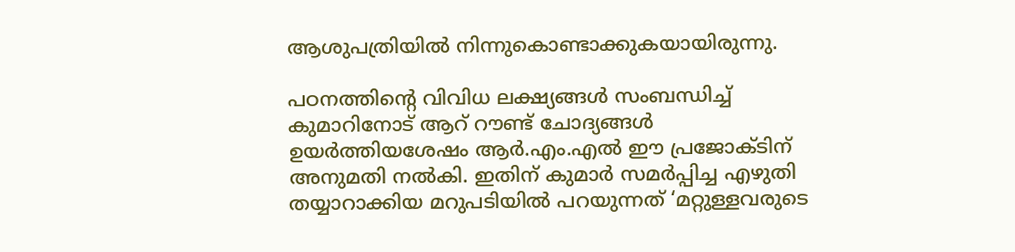ആശുപത്രിയില്‍ നിന്നുകൊണ്ടാക്കുകയായിരുന്നു.

പഠനത്തിന്‍റെ വിവിധ ലക്ഷ്യങ്ങള്‍ സംബന്ധിച്ച് കുമാറിനോട് ആറ് റൗണ്ട് ചോദ്യങ്ങള്‍ ഉയര്‍ത്തിയശേഷം ആര്‍.എം.എല്‍ ഈ പ്രജോക്ടിന് അനുമതി നല്‍കി. ഇതിന് കുമാര്‍ സമര്‍പ്പിച്ച എഴുതി തയ്യാറാക്കിയ മറുപടിയില്‍ പറയുന്നത് ‘മറ്റുള്ളവരുടെ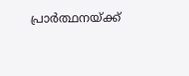പ്രാര്‍ത്ഥനയ്ക്ക്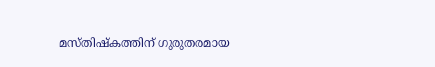മസ്തിഷ്‌കത്തിന് ഗുരുതരമായ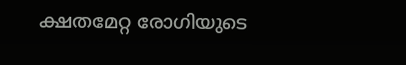ക്ഷതമേറ്റ രോഗിയുടെ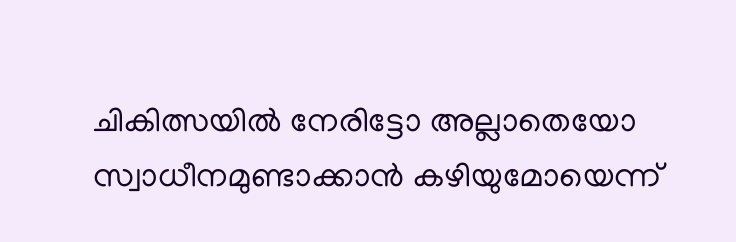ചികിത്സയില്‍ നേരിട്ടോ അല്ലാതെയോ സ്വാധീനമുണ്ടാക്കാന്‍ കഴിയുമോയെന്ന്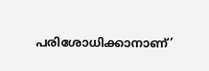പരിശോധിക്കാനാണ്’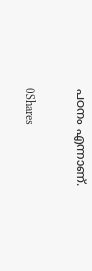പഠനം എന്നാണ്.

0Shares